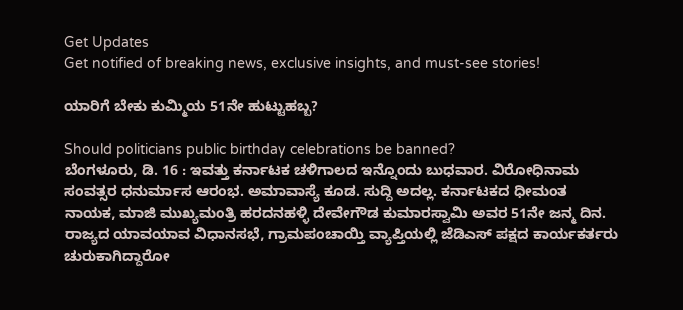Get Updates
Get notified of breaking news, exclusive insights, and must-see stories!

ಯಾರಿಗೆ ಬೇಕು ಕುಮ್ಮಿಯ 51ನೇ ಹುಟ್ಟುಹಬ್ಬ?

Should politicians public birthday celebrations be banned?
ಬೆಂಗಳೂರು, ಡಿ. 16 : ಇವತ್ತು ಕರ್ನಾಟಕ ಚಳಿಗಾಲದ ಇನ್ನೊಂದು ಬುಧವಾರ. ವಿರೋಧಿನಾಮ ಸಂವತ್ಸರ ಧನುರ್ಮಾಸ ಆರಂಭ. ಅಮಾವಾಸ್ಯೆ ಕೂಡ. ಸುದ್ದಿ ಅದಲ್ಲ. ಕರ್ನಾಟಕದ ಧೀಮಂತ ನಾಯಕ, ಮಾಜಿ ಮುಖ್ಯಮಂತ್ರಿ ಹರದನಹಳ್ಳಿ ದೇವೇಗೌಡ ಕುಮಾರಸ್ವಾಮಿ ಅವರ 51ನೇ ಜನ್ಮ ದಿನ. ರಾಜ್ಯದ ಯಾವಯಾವ ವಿಧಾನಸಭೆ, ಗ್ರಾಮಪಂಚಾಯ್ತಿ ವ್ಯಾಪ್ತಿಯಲ್ಲಿ ಜೆಡಿಎಸ್ ಪಕ್ಷದ ಕಾರ್ಯಕರ್ತರು ಚುರುಕಾಗಿದ್ದಾರೋ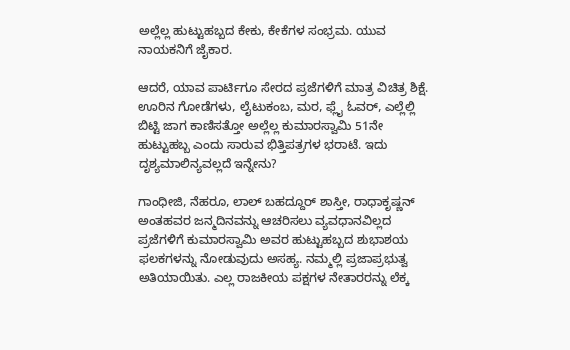ಅಲ್ಲೆಲ್ಲ ಹುಟ್ಟುಹಬ್ಬದ ಕೇಕು, ಕೇಕೆಗಳ ಸಂಭ್ರಮ. ಯುವ ನಾಯಕನಿಗೆ ಜೈಕಾರ.

ಆದರೆ, ಯಾವ ಪಾರ್ಟಿಗೂ ಸೇರದ ಪ್ರಜೆಗಳಿಗೆ ಮಾತ್ರ ವಿಚಿತ್ರ ಶಿಕ್ಷೆ. ಊರಿನ ಗೋಡೆಗಳು, ಲೈಟುಕಂಬ, ಮರ, ಫ್ಲೈ ಓವರ್, ಎಲ್ಲೆಲ್ಲಿ ಬಿಟ್ಟಿ ಜಾಗ ಕಾಣಿಸತ್ತೋ ಅಲ್ಲೆಲ್ಲ ಕುಮಾರಸ್ವಾಮಿ 51ನೇ ಹುಟ್ಟುಹಬ್ಬ ಎಂದು ಸಾರುವ ಭಿತ್ತಿಪತ್ರಗಳ ಭರಾಟೆ. ಇದು ದೃಶ್ಯಮಾಲಿನ್ಯವಲ್ಲದೆ ಇನ್ನೇನು?

ಗಾಂಧೀಜಿ, ನೆಹರೂ, ಲಾಲ್ ಬಹದ್ದೂರ್ ಶಾಸ್ತೀ, ರಾಧಾಕೃಷ್ಣನ್ ಅಂತಹವರ ಜನ್ಮದಿನವನ್ನು ಆಚರಿಸಲು ವ್ಯವಧಾನವಿಲ್ಲದ ಪ್ರಜೆಗಳಿಗೆ ಕುಮಾರಸ್ವಾಮಿ ಅವರ ಹುಟ್ಟುಹಬ್ಬದ ಶುಭಾಶಯ ಫಲಕಗಳನ್ನು ನೋಡುವುದು ಅಸಹ್ಯ. ನಮ್ಮಲ್ಲಿ ಪ್ರಜಾಪ್ರಭುತ್ವ ಅತಿಯಾಯಿತು. ಎಲ್ಲ ರಾಜಕೀಯ ಪಕ್ಷಗಳ ನೇತಾರರನ್ನು ಲೆಕ್ಕ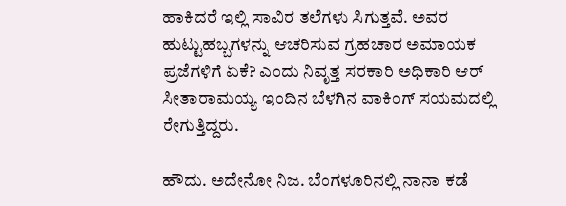ಹಾಕಿದರೆ ಇಲ್ಲಿ ಸಾವಿರ ತಲೆಗಳು ಸಿಗುತ್ತವೆ. ಅವರ ಹುಟ್ಟುಹಬ್ಬಗಳನ್ನು ಆಚರಿಸುವ ಗ್ರಹಚಾರ ಅಮಾಯಕ ಪ್ರಜೆಗಳಿಗೆ ಏಕೆ? ಎಂದು ನಿವೃತ್ತ ಸರಕಾರಿ ಅಧಿಕಾರಿ ಆರ್ ಸೀತಾರಾಮಯ್ಯ ಇಂದಿನ ಬೆಳಗಿನ ವಾಕಿಂಗ್ ಸಯಮದಲ್ಲಿ ರೇಗುತ್ತಿದ್ದರು.

ಹೌದು. ಅದೇನೋ ನಿಜ. ಬೆಂಗಳೂರಿನಲ್ಲಿ ನಾನಾ ಕಡೆ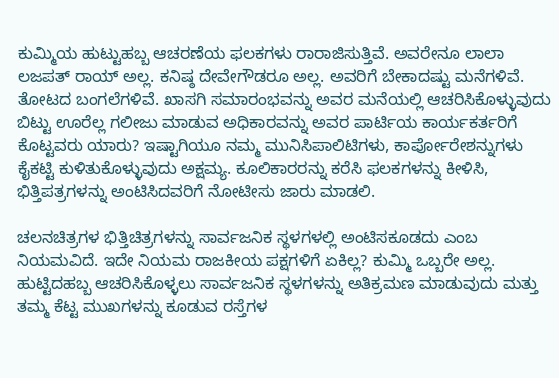ಕುಮ್ಮಿಯ ಹುಟ್ಟುಹಬ್ಬ ಆಚರಣೆಯ ಫಲಕಗಳು ರಾರಾಜಿಸುತ್ತಿವೆ. ಅವರೇನೂ ಲಾಲಾ ಲಜಪತ್ ರಾಯ್ ಅಲ್ಲ. ಕನಿಷ್ಠ ದೇವೇಗೌಡರೂ ಅಲ್ಲ. ಅವರಿಗೆ ಬೇಕಾದಷ್ಟು ಮನೆಗಳಿವೆ. ತೋಟದ ಬಂಗಲೆಗಳಿವೆ. ಖಾಸಗಿ ಸಮಾರಂಭವನ್ನು ಅವರ ಮನೆಯಲ್ಲಿ ಆಚರಿಸಿಕೊಳ್ಳುವುದು ಬಿಟ್ಟು ಊರೆಲ್ಲ ಗಲೀಜು ಮಾಡುವ ಅಧಿಕಾರವನ್ನು ಅವರ ಪಾರ್ಟಿಯ ಕಾರ್ಯಕರ್ತರಿಗೆ ಕೊಟ್ಟವರು ಯಾರು? ಇಷ್ಟಾಗಿಯೂ ನಮ್ಮ ಮುನಿಸಿಪಾಲಿಟಿಗಳು, ಕಾರ್ಪೋರೇಶನ್ನುಗಳು ಕೈಕಟ್ಟಿ ಕುಳಿತುಕೊಳ್ಳುವುದು ಅಕ್ಷಮ್ಯ. ಕೂಲಿಕಾರರನ್ನು ಕರೆಸಿ ಫಲಕಗಳನ್ನು ಕೀಳಿಸಿ, ಭಿತ್ತಿಪತ್ರಗಳನ್ನು ಅಂಟಿಸಿದವರಿಗೆ ನೋಟೀಸು ಜಾರು ಮಾಡಲಿ.

ಚಲನಚಿತ್ರಗಳ ಭಿತ್ತಿಚಿತ್ರಗಳನ್ನು ಸಾರ್ವಜನಿಕ ಸ್ಥಳಗಳಲ್ಲಿ ಅಂಟಿಸಕೂಡದು ಎಂಬ ನಿಯಮವಿದೆ. ಇದೇ ನಿಯಮ ರಾಜಕೀಯ ಪಕ್ಷಗಳಿಗೆ ಏಕಿಲ್ಲ? ಕುಮ್ಮಿ ಒಬ್ಬರೇ ಅಲ್ಲ. ಹುಟ್ಟಿದಹಬ್ಬ ಆಚರಿಸಿಕೊಳ್ಳಲು ಸಾರ್ವಜನಿಕ ಸ್ಥಳಗಳನ್ನು ಅತಿಕ್ರಮಣ ಮಾಡುವುದು ಮತ್ತು ತಮ್ಮ ಕೆಟ್ಟ ಮುಖಗಳನ್ನು ಕೂಡುವ ರಸ್ತೆಗಳ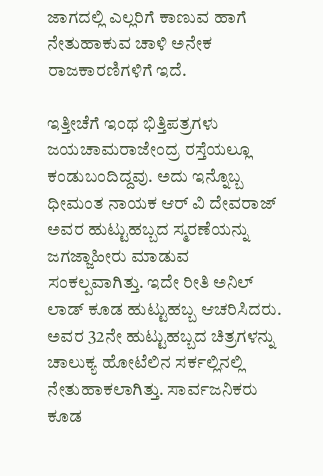ಜಾಗದಲ್ಲಿ ಎಲ್ಲರಿಗೆ ಕಾಣುವ ಹಾಗೆ ನೇತುಹಾಕುವ ಚಾಳಿ ಅನೇಕ ರಾಜಕಾರಣಿಗಳಿಗೆ ಇದೆ.

ಇತ್ತೀಚೆಗೆ ಇಂಥ ಭಿತ್ತಿಪತ್ರಗಳು ಜಯಚಾಮರಾಜೇಂದ್ರ ರಸ್ತೆಯಲ್ಲೂ ಕಂಡುಬಂದಿದ್ದವು. ಅದು ಇನ್ನೊಬ್ಬ ಧೀಮಂತ ನಾಯಕ ಆರ್ ವಿ ದೇವರಾಜ್ ಅವರ ಹುಟ್ಟುಹಬ್ಬದ ಸ್ಮರಣೆಯನ್ನು ಜಗಜ್ಜಾಹೀರು ಮಾಡುವ ಸಂಕಲ್ಪವಾಗಿತ್ತು. ಇದೇ ರೀತಿ ಅನಿಲ್ ಲಾಡ್ ಕೂಡ ಹುಟ್ಟುಹಬ್ಬ ಆಚರಿಸಿದರು. ಅವರ 32ನೇ ಹುಟ್ಟುಹಬ್ಬದ ಚಿತ್ರಗಳನ್ನು ಚಾಲುಕ್ಯ ಹೋಟೆಲಿನ ಸರ್ಕಲ್ಲಿನಲ್ಲಿ ನೇತುಹಾಕಲಾಗಿತ್ತು. ಸಾರ್ವಜನಿಕರು ಕೂಡ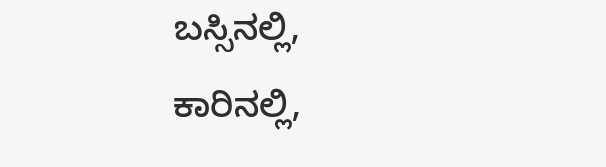ಬಸ್ಸಿನಲ್ಲಿ, ಕಾರಿನಲ್ಲಿ,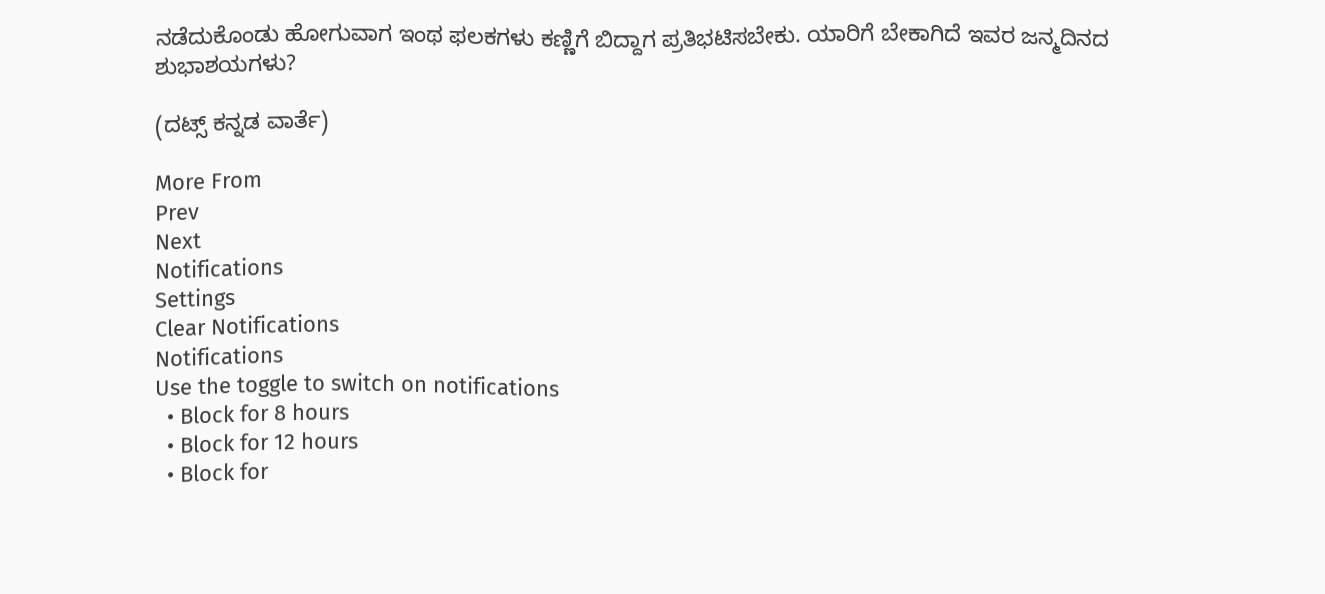ನಡೆದುಕೊಂಡು ಹೋಗುವಾಗ ಇಂಥ ಫಲಕಗಳು ಕಣ್ಣಿಗೆ ಬಿದ್ದಾಗ ಪ್ರತಿಭಟಿಸಬೇಕು. ಯಾರಿಗೆ ಬೇಕಾಗಿದೆ ಇವರ ಜನ್ಮದಿನದ ಶುಭಾಶಯಗಳು?

(ದಟ್ಸ್ ಕನ್ನಡ ವಾರ್ತೆ)

More From
Prev
Next
Notifications
Settings
Clear Notifications
Notifications
Use the toggle to switch on notifications
  • Block for 8 hours
  • Block for 12 hours
  • Block for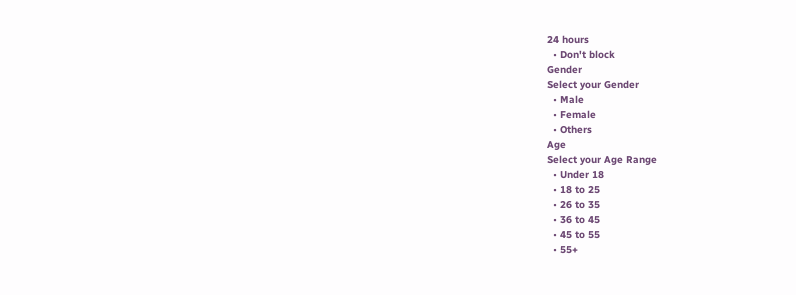24 hours
  • Don't block
Gender
Select your Gender
  • Male
  • Female
  • Others
Age
Select your Age Range
  • Under 18
  • 18 to 25
  • 26 to 35
  • 36 to 45
  • 45 to 55
  • 55+